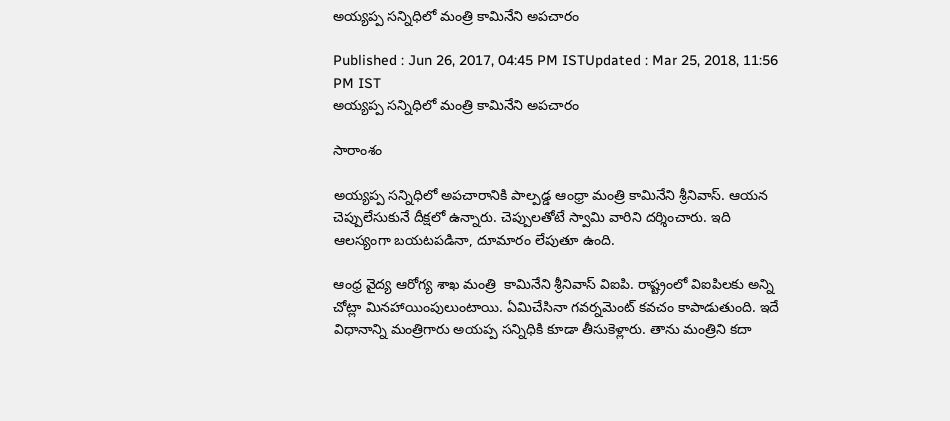అయ్యప్ప సన్నిధిలో మంత్రి కామినేని అపచారం

Published : Jun 26, 2017, 04:45 PM ISTUpdated : Mar 25, 2018, 11:56 PM IST
అయ్యప్ప సన్నిధిలో మంత్రి కామినేని అపచారం

సారాంశం

అయ్యప్ప సన్నిధిలో అపచారానికి పాల్పడ్డ ఆంధ్రా మంత్రి కామినేని శ్రీనివాస్. ఆయన చెప్పులేసుకునే దీక్షలో ఉన్నారు. చెప్పులతోటే స్వామి వారిని దర్శించారు. ఇది ఆలస్యంగా బయటపడినా, దూమారం లేపుతూ ఉంది.

ఆంధ్ర వైద్య ఆరోగ్య శాఖ మంత్రి  కామినేని శ్రీనివాస్ విఐపి. రాష్ట్రంలో విఐపిలకు అన్ని చోట్లా మినహాయింపులుంటాయి. ఏమిచేసినా గవర్నమెంట్ కవచం కాపాడుతుంది. ఇదే విధానాన్ని మంత్రిగారు అయప్ప సన్నిధికి కూడా తీసుకెళ్లారు. తాను మంత్రిని కదా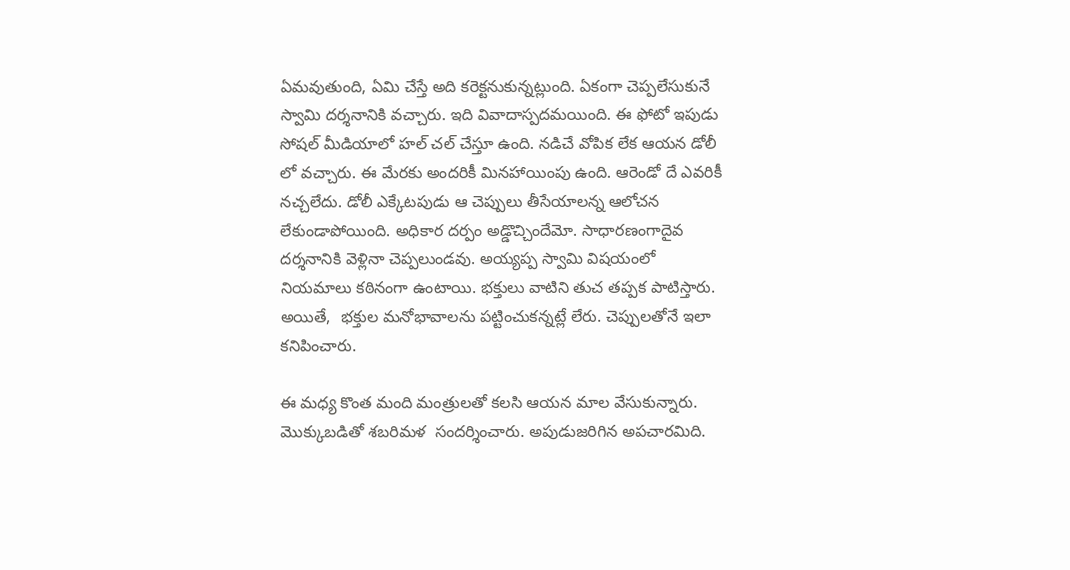ఏమవుతుంది, ఏమి చేస్తే అది కరెక్టనుకున్నట్లుంది. ఏకంగా చెప్పలేసుకునే స్వామి దర్శనానికి వచ్చారు. ఇది వివాదాస్పదమయింది. ఈ ఫోటో ఇపుడు సోషల్ మీడియాలో హల్ చల్ చేస్తూ ఉంది. నడిచే వోపిక లేక ఆయన డోలీ లో వచ్చారు. ఈ మేరకు అందరికీ మినహాయింపు ఉంది. ఆరెండో దే ఎవరికీ నచ్చలేదు. డోలీ ఎక్కేటపుడు ఆ చెప్పులు తీసేయాలన్న ఆలోచన లేకుండాపోయింది. అధికార దర్పం అడ్డొచ్చిందేమో. సాధారణంగాదైవ దర్శనానికి వెళ్లినా చెప్పలుండవు. అయ్యప్ప స్వామి విషయంలో నియమాలు కఠినంగా ఉంటాయి. భక్తులు వాటిని తుచ తప్పక పాటిస్తారు.  అయితే,  భక్తుల మనోభావాలను పట్టించుకన్నట్లే లేరు. చెప్పులతోనే ఇలా కనిపించారు.

ఈ మధ్య కొంత మంది మంత్రులతో కలసి ఆయన మాల వేసుకున్నారు. మొక్కుబడితో శబరిమళ  సందర్శించారు. అపుడుజరిగిన అపచారమిది.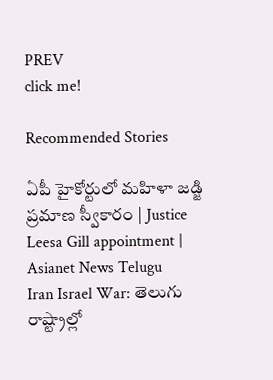PREV
click me!

Recommended Stories

ఏపీ హైకోర్టులో మహిళా జడ్జి ప్రమాణ స్వీకారం | Justice Leesa Gill appointment | Asianet News Telugu
Iran Israel War: తెలుగు రాష్ట్రాల్లో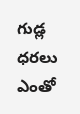గుడ్ల ధరలు ఎంతో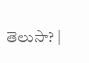తెలుసా? |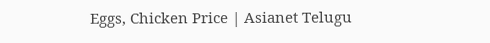Eggs, Chicken Price | Asianet Telugu